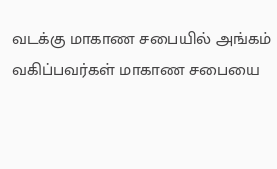வடக்கு மாகாண சபையில் அங்கம் வகிப்பவர்கள் மாகாண சபையை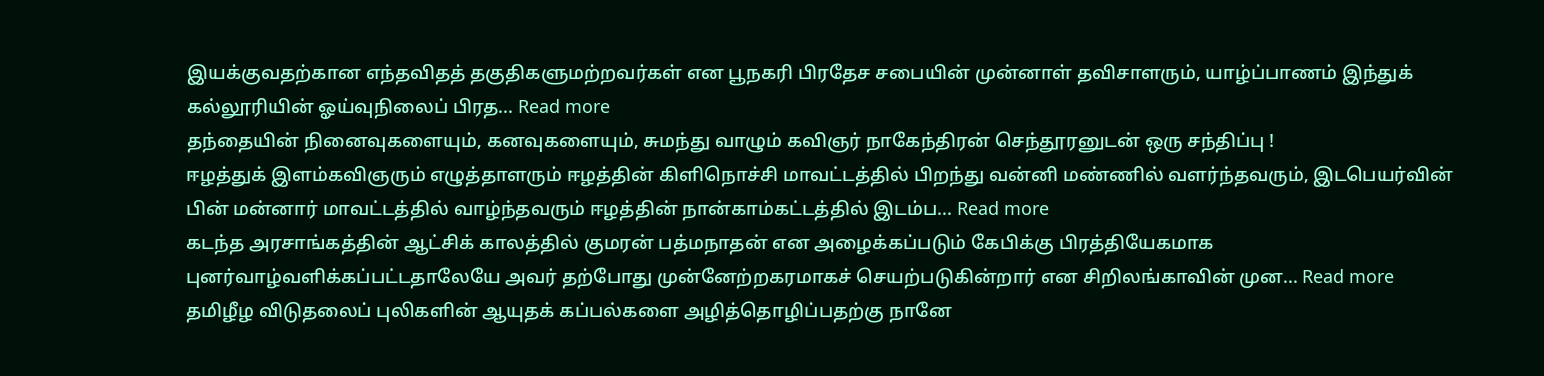இயக்குவதற்கான எந்தவிதத் தகுதிகளுமற்றவர்கள் என பூநகரி பிரதேச சபையின் முன்னாள் தவிசாளரும், யாழ்ப்பாணம் இந்துக் கல்லூரியின் ஓய்வுநிலைப் பிரத... Read more
தந்தையின் நினைவுகளையும், கனவுகளையும், சுமந்து வாழும் கவிஞர் நாகேந்திரன் செந்தூரனுடன் ஒரு சந்திப்பு !
ஈழத்துக் இளம்கவிஞரும் எழுத்தாளரும் ஈழத்தின் கிளிநொச்சி மாவட்டத்தில் பிறந்து வன்னி மண்ணில் வளர்ந்தவரும், இடபெயர்வின் பின் மன்னார் மாவட்டத்தில் வாழ்ந்தவரும் ஈழத்தின் நான்காம்கட்டத்தில் இடம்ப... Read more
கடந்த அரசாங்கத்தின் ஆட்சிக் காலத்தில் குமரன் பத்மநாதன் என அழைக்கப்படும் கேபிக்கு பிரத்தியேகமாக புனர்வாழ்வளிக்கப்பட்டதாலேயே அவர் தற்போது முன்னேற்றகரமாகச் செயற்படுகின்றார் என சிறிலங்காவின் முன... Read more
தமிழீழ விடுதலைப் புலிகளின் ஆயுதக் கப்பல்களை அழித்தொழிப்பதற்கு நானே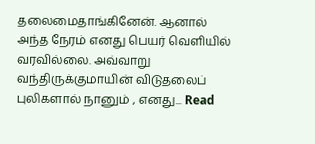தலைமைதாங்கினேன். ஆனால் அந்த நேரம் எனது பெயர் வெளியில் வரவில்லை. அவ்வாறு வந்திருக்குமாயின் விடுதலைப் புலிகளால் நானும் , எனது... Read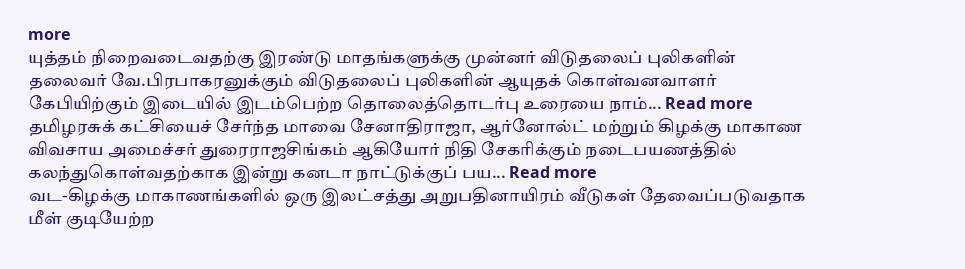more
யுத்தம் நிறைவடைவதற்கு இரண்டு மாதங்களுக்கு முன்னர் விடுதலைப் புலிகளின் தலைவர் வே.பிரபாகரனுக்கும் விடுதலைப் புலிகளின் ஆயுதக் கொள்வனவாளர் கேபியிற்கும் இடையில் இடம்பெற்ற தொலைத்தொடர்பு உரையை நாம்... Read more
தமிழரசுக் கட்சியைச் சேர்ந்த மாவை சேனாதிராஜா, ஆர்னோல்ட் மற்றும் கிழக்கு மாகாண விவசாய அமைச்சர் துரைராஜசிங்கம் ஆகியோர் நிதி சேகரிக்கும் நடைபயணத்தில் கலந்துகொள்வதற்காக இன்று கனடா நாட்டுக்குப் பய... Read more
வட-கிழக்கு மாகாணங்களில் ஒரு இலட்சத்து அறுபதினாயிரம் வீடுகள் தேவைப்படுவதாக மீள் குடியேற்ற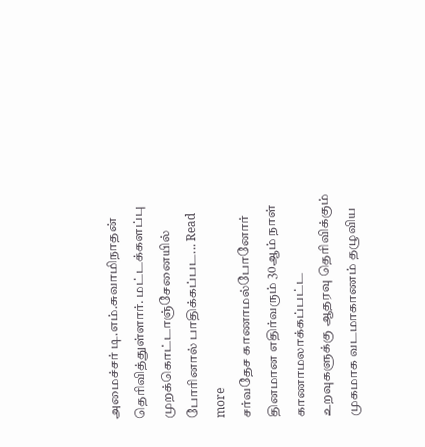அமைச்சர் டி.எம்.சுவாமிநாதன் தெரிவித்துள்ளார். மட்டக்களப்பு முறக்கொட்டாஞ்சேனையில் போரினால் பாதிக்கப்பட... Read more
சர்வதேச காணாமல்போனோர் தினமான எதிர்வரும் 30ஆம் நாள் காணாமலாக்கப்பட்ட உறவுகளுக்கு ஆதரவு தெரிவிக்கும் முகமாக வடமாகாணம் தழுவிய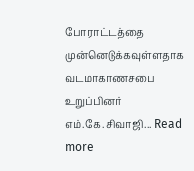போராட்டத்தை முன்னெடுக்கவுள்ளதாக வடமாகாணசபை உறுப்பினர் எம்.கே.சிவாஜி... Read more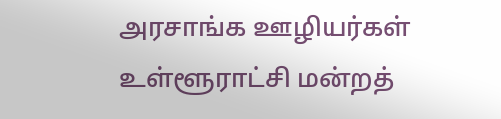அரசாங்க ஊழியர்கள் உள்ளூராட்சி மன்றத்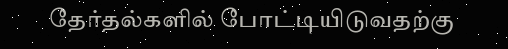தேர்தல்களில் போட்டியிடுவதற்கு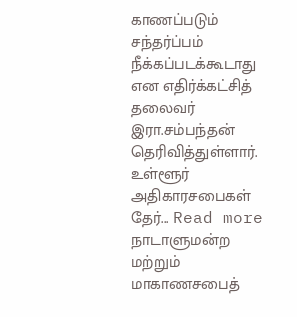காணப்படும் சந்தர்ப்பம் நீக்கப்படக்கூடாது என எதிர்க்கட்சித் தலைவர் இரா.சம்பந்தன் தெரிவித்துள்ளார். உள்ளூர் அதிகாரசபைகள் தேர்... Read more
நாடாளுமன்ற மற்றும் மாகாணசபைத்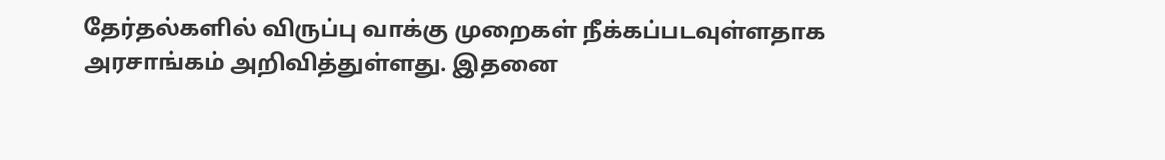தேர்தல்களில் விருப்பு வாக்கு முறைகள் நீக்கப்படவுள்ளதாக அரசாங்கம் அறிவித்துள்ளது. இதனை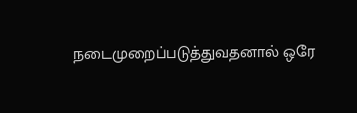நடைமுறைப்படுத்துவதனால் ஒரே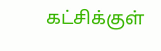கட்சிக்குள்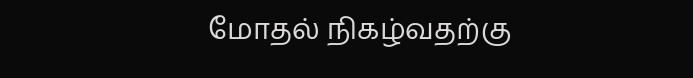மோதல் நிகழ்வதற்கு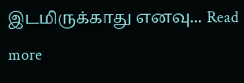இடமிருக்காது எனவு... Read more